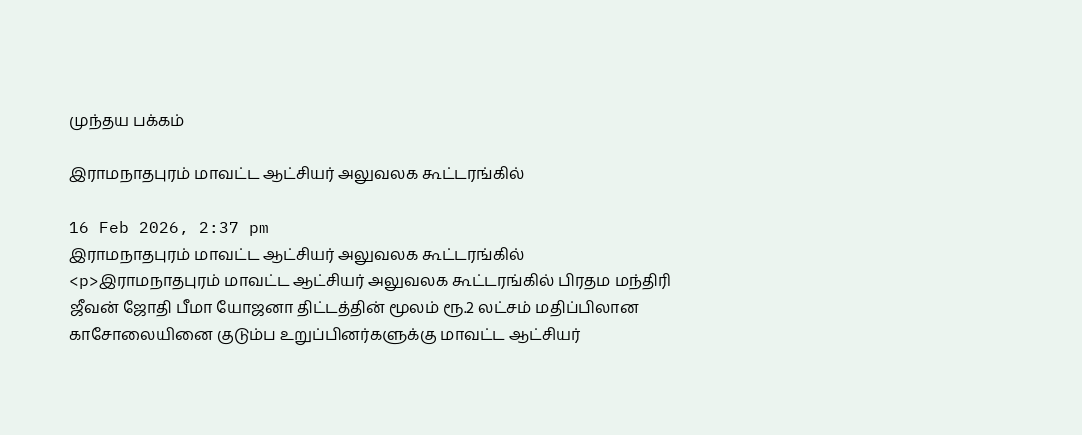முந்தய பக்கம்

இராமநாதபுரம் மாவட்ட ஆட்சியர் அலுவலக கூட்டரங்கில்

16 Feb 2026, 2:37 pm
இராமநாதபுரம் மாவட்ட ஆட்சியர் அலுவலக கூட்டரங்கில்
<p>இராமநாதபுரம் மாவட்ட ஆட்சியர் அலுவலக கூட்டரங்கில் பிரதம மந்திரி ஜீவன் ஜோதி பீமா யோஜனா திட்டத்தின் மூலம் ரூ.2 லட்சம் மதிப்பிலான காசோலையினை குடும்ப உறுப்பினர்களுக்கு மாவட்ட ஆட்சியர்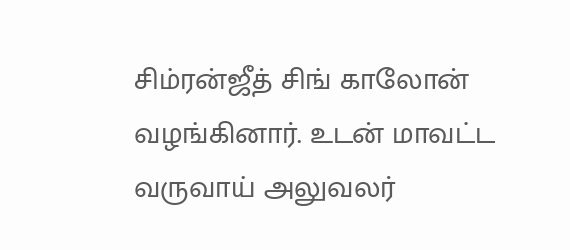சிம்ரன்ஜீத் சிங் காலோன் வழங்கினார். உடன் மாவட்ட வருவாய் அலுவலர்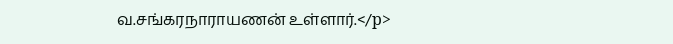வ.சங்கரநாராயணன் உள்ளார்.</p>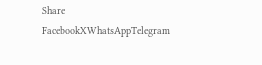Share
FacebookXWhatsAppTelegram